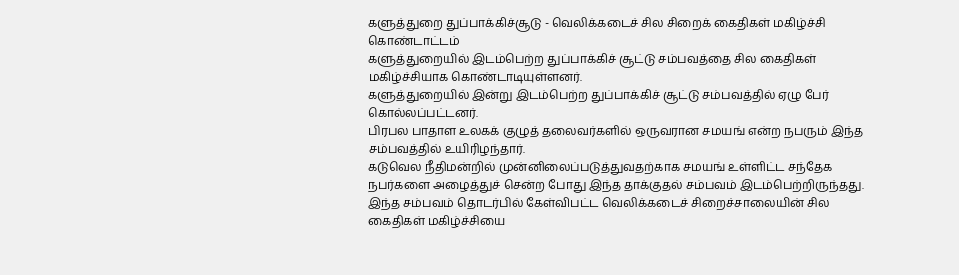களுத்துறை துப்பாக்கிச்சூடு - வெலிக்கடைச் சில சிறைக் கைதிகள் மகிழ்ச்சி கொண்டாட்டம்
களுத்துறையில் இடம்பெற்ற துப்பாக்கிச் சூட்டு சம்பவத்தை சில கைதிகள் மகிழ்ச்சியாக கொண்டாடியுள்ளனர்.
களுத்துறையில் இன்று இடம்பெற்ற துப்பாக்கிச் சூட்டு சம்பவத்தில் ஏழு பேர் கொல்லப்பட்டனர்.
பிரபல பாதாள உலகக் குழுத் தலைவர்களில் ஒருவரான சமயங் என்ற நபரும் இந்த சம்பவத்தில் உயிரிழந்தார்.
கடுவெல நீதிமன்றில் முன்னிலைப்படுத்துவதற்காக சமயங் உள்ளிட்ட சந்தேக நபர்களை அழைத்துச் சென்ற போது இந்த தாக்குதல் சம்பவம் இடம்பெற்றிருந்தது.
இந்த சம்பவம் தொடர்பில் கேள்விபட்ட வெலிக்கடைச் சிறைச்சாலையின் சில கைதிகள் மகிழ்ச்சியை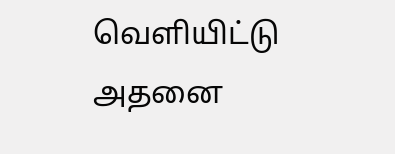வெளியிட்டு அதனை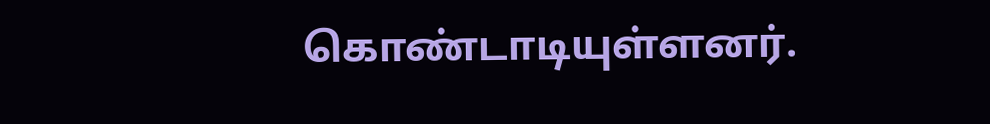கொண்டாடியுள்ளனர்.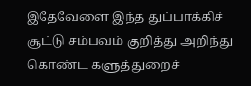இதேவேளை இந்த துப்பாக்கிச் சூட்டு சம்பவம் குறித்து அறிந்து கொண்ட களுத்துறைச்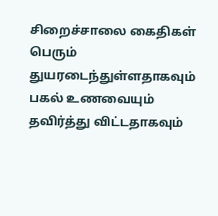சிறைச்சாலை கைதிகள் பெரும் துயரடைந்துள்ளதாகவும் பகல் உணவையும் தவிர்த்து விட்டதாகவும்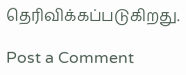தெரிவிக்கப்படுகிறது.

Post a Comment